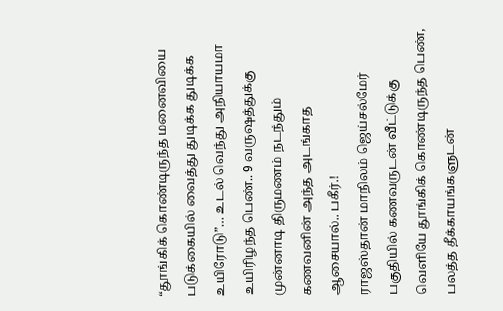“தூங்கிக் கொண்டிருந்த மனைவியை படுக்கையில் வைத்து துடிக்க துடிக்க உயிரோடு”… உடல் வெந்து அநியாயமா உயிரிழந்த பெண்.. 9 வருஷத்துக்கு முன்னாடி திருமணம் நடந்தும் கணவனின் அந்த அடங்காத ஆசையால்.. பகீர்.!
ராஜஸ்தான் மாநிலம் ஜெய்சல்மேர் பகுதியில் கணவருடன் வீட்டுக்கு வெளியே தூங்கிக் கொண்டிருந்த பெண், பலத்த தீக்காயங்களுடன்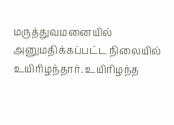மருத்துவமனையில் அனுமதிக்கப்பட்ட நிலையில் உயிரிழந்தார். உயிரிழந்த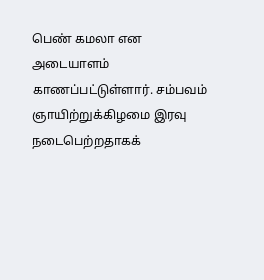பெண் கமலா என அடையாளம் காணப்பட்டுள்ளார். சம்பவம் ஞாயிற்றுக்கிழமை இரவு நடைபெற்றதாகக்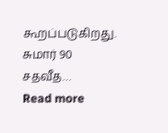கூறப்படுகிறது. சுமார் 90 சதவீத…
Read more